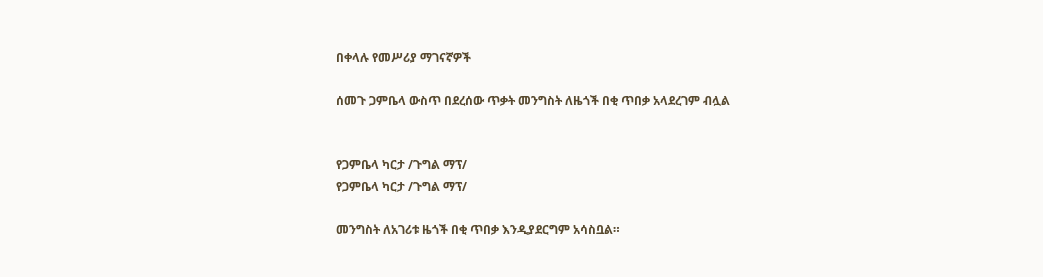በቀላሉ የመሥሪያ ማገናኛዎች

ሰመጉ ጋምቤላ ውስጥ በደረሰው ጥቃት መንግስት ለዜጎች በቂ ጥበቃ አላደረገም ብሏል


የጋምቤላ ካርታ /ጉግል ማፕ/
የጋምቤላ ካርታ /ጉግል ማፕ/

መንግስት ለአገሪቱ ዜጎች በቂ ጥበቃ እንዲያደርግም አሳስቧል።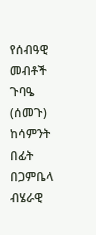የሰብዓዊ መብቶች ጉባዔ (ሰመጉ) ከሳምንት በፊት በጋምቤላ ብሄራዊ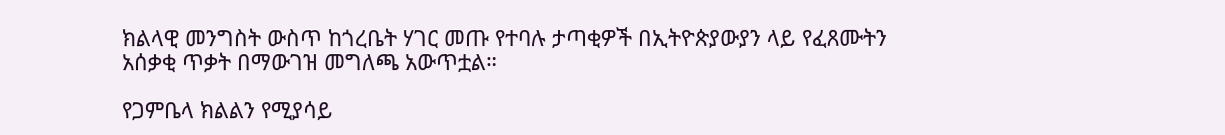ክልላዊ መንግስት ውስጥ ከጎረቤት ሃገር መጡ የተባሉ ታጣቂዎች በኢትዮጵያውያን ላይ የፈጸሙትን አሰቃቂ ጥቃት በማውገዝ መግለጫ አውጥቷል።

የጋምቤላ ክልልን የሚያሳይ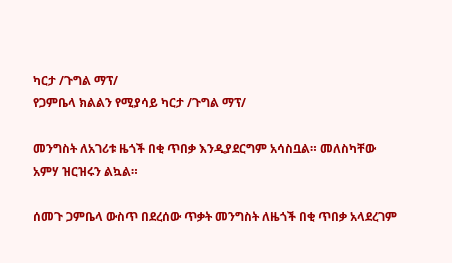ካርታ /ጉግል ማፕ/
የጋምቤላ ክልልን የሚያሳይ ካርታ /ጉግል ማፕ/

መንግስት ለአገሪቱ ዜጎች በቂ ጥበቃ እንዲያደርግም አሳስቧል። መለስካቸው አምሃ ዝርዝሩን ልኳል።

ሰመጉ ጋምቤላ ውስጥ በደረሰው ጥቃት መንግስት ለዜጎች በቂ ጥበቃ አላደረገም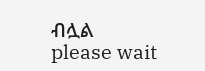ብሏል
please wait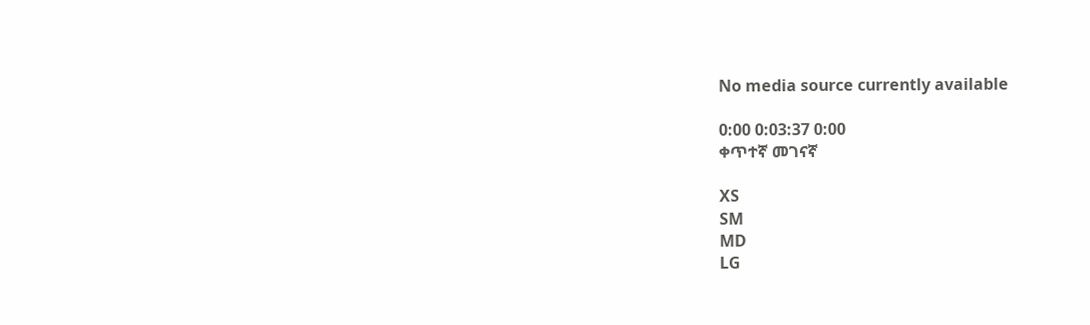No media source currently available

0:00 0:03:37 0:00
ቀጥተኛ መገናኛ

XS
SM
MD
LG